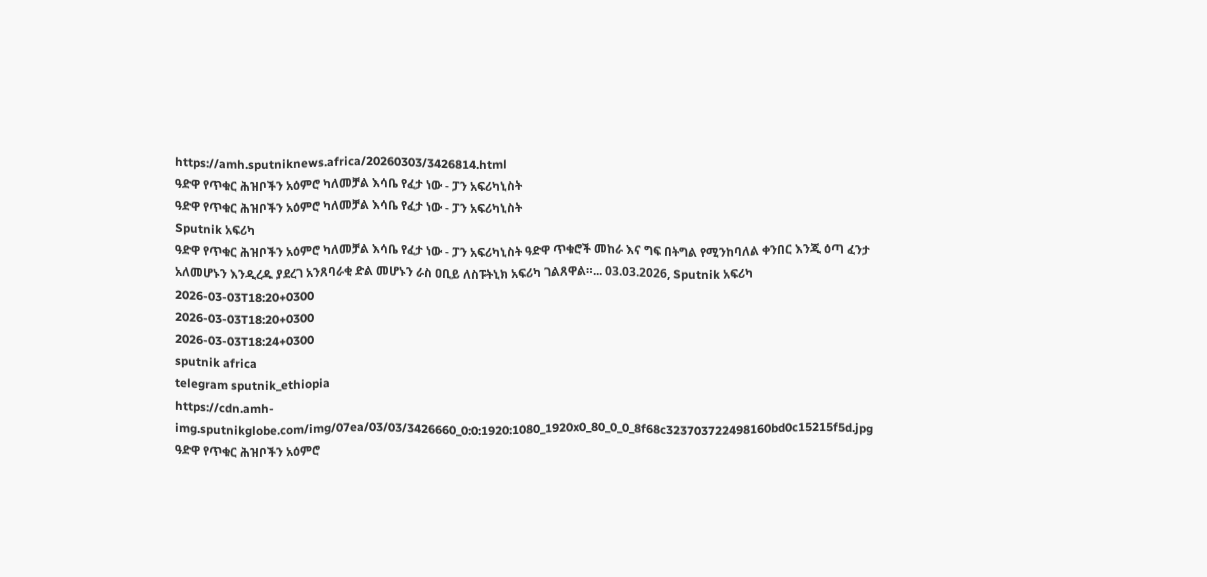https://amh.sputniknews.africa/20260303/3426814.html
ዓድዋ የጥቁር ሕዝቦችን አዕምሮ ካለመቻል እሳቤ የፈታ ነው - ፓን አፍሪካኒስት
ዓድዋ የጥቁር ሕዝቦችን አዕምሮ ካለመቻል እሳቤ የፈታ ነው - ፓን አፍሪካኒስት
Sputnik አፍሪካ
ዓድዋ የጥቁር ሕዝቦችን አዕምሮ ካለመቻል እሳቤ የፈታ ነው - ፓን አፍሪካኒስት ዓድዋ ጥቁሮች መከራ እና ግፍ በትግል የሚንከባለል ቀንበር እንጂ ዕጣ ፈንታ አለመሆኑን እንዲረዱ ያደረገ አንጸባራቂ ድል መሆኑን ራስ ዐቢይ ለስፑትኒክ አፍሪካ ገልጸዋል።... 03.03.2026, Sputnik አፍሪካ
2026-03-03T18:20+0300
2026-03-03T18:20+0300
2026-03-03T18:24+0300
sputnik africa
telegram sputnik_ethiopia
https://cdn.amh-img.sputnikglobe.com/img/07ea/03/03/3426660_0:0:1920:1080_1920x0_80_0_0_8f68c323703722498160bd0c15215f5d.jpg
ዓድዋ የጥቁር ሕዝቦችን አዕምሮ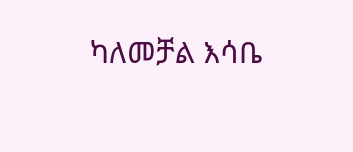ካለመቻል እሳቤ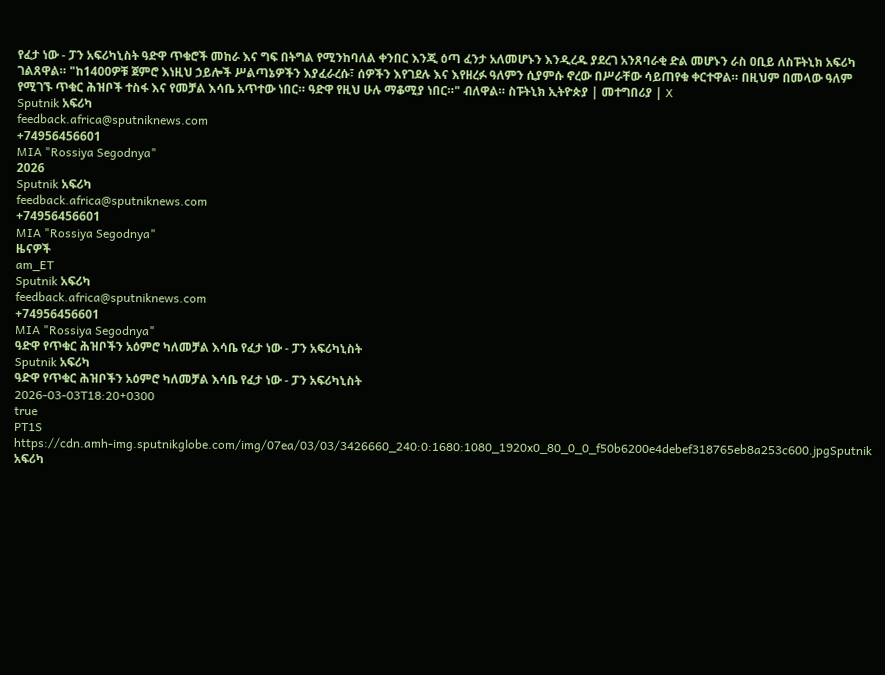የፈታ ነው - ፓን አፍሪካኒስት ዓድዋ ጥቁሮች መከራ እና ግፍ በትግል የሚንከባለል ቀንበር እንጂ ዕጣ ፈንታ አለመሆኑን እንዲረዱ ያደረገ አንጸባራቂ ድል መሆኑን ራስ ዐቢይ ለስፑትኒክ አፍሪካ ገልጸዋል። "ከ1400ዎቹ ጀምሮ እነዚህ ኃይሎች ሥልጣኔዎችን እያፈራረሱ፣ ሰዎችን እየገደሉ እና እየዘረፉ ዓለምን ሲያምሱ ኖረው በሥራቸው ሳይጠየቁ ቀርተዋል። በዚህም በመላው ዓለም የሚገኙ ጥቁር ሕዝቦች ተስፋ እና የመቻል እሳቤ አጥተው ነበር። ዓድዋ የዚህ ሁሉ ማቆሚያ ነበር።" ብለዋል። ስፑትኒክ ኢትዮጵያ | መተግበሪያ | X
Sputnik አፍሪካ
feedback.africa@sputniknews.com
+74956456601
MIA "Rossiya Segodnya"
2026
Sputnik አፍሪካ
feedback.africa@sputniknews.com
+74956456601
MIA "Rossiya Segodnya"
ዜናዎች
am_ET
Sputnik አፍሪካ
feedback.africa@sputniknews.com
+74956456601
MIA "Rossiya Segodnya"
ዓድዋ የጥቁር ሕዝቦችን አዕምሮ ካለመቻል እሳቤ የፈታ ነው - ፓን አፍሪካኒስት
Sputnik አፍሪካ
ዓድዋ የጥቁር ሕዝቦችን አዕምሮ ካለመቻል እሳቤ የፈታ ነው - ፓን አፍሪካኒስት
2026-03-03T18:20+0300
true
PT1S
https://cdn.amh-img.sputnikglobe.com/img/07ea/03/03/3426660_240:0:1680:1080_1920x0_80_0_0_f50b6200e4debef318765eb8a253c600.jpgSputnik አፍሪካ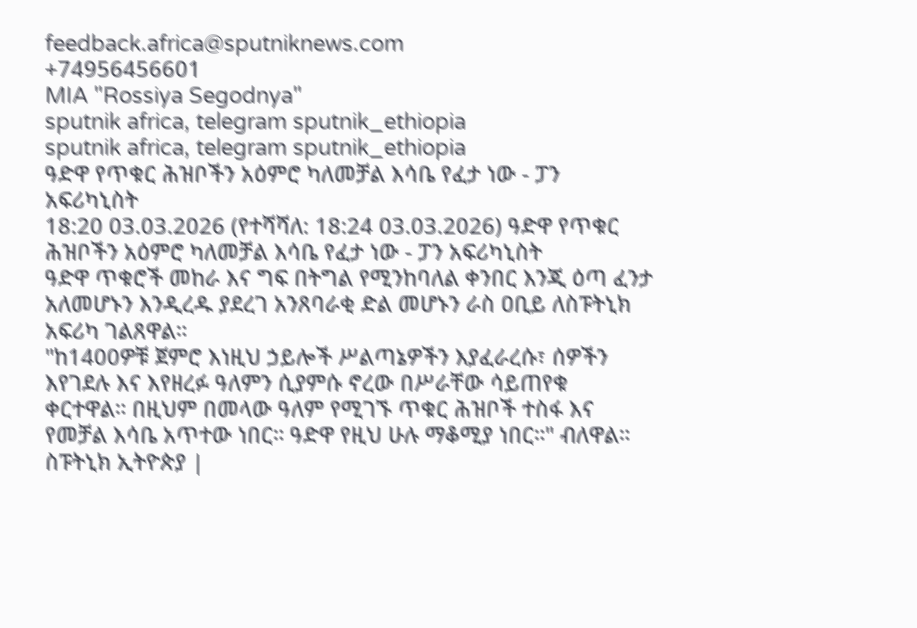feedback.africa@sputniknews.com
+74956456601
MIA "Rossiya Segodnya"
sputnik africa, telegram sputnik_ethiopia
sputnik africa, telegram sputnik_ethiopia
ዓድዋ የጥቁር ሕዝቦችን አዕምሮ ካለመቻል እሳቤ የፈታ ነው - ፓን አፍሪካኒስት
18:20 03.03.2026 (የተሻሻለ: 18:24 03.03.2026) ዓድዋ የጥቁር ሕዝቦችን አዕምሮ ካለመቻል እሳቤ የፈታ ነው - ፓን አፍሪካኒስት
ዓድዋ ጥቁሮች መከራ እና ግፍ በትግል የሚንከባለል ቀንበር እንጂ ዕጣ ፈንታ አለመሆኑን እንዲረዱ ያደረገ አንጸባራቂ ድል መሆኑን ራስ ዐቢይ ለስፑትኒክ አፍሪካ ገልጸዋል።
"ከ1400ዎቹ ጀምሮ እነዚህ ኃይሎች ሥልጣኔዎችን እያፈራረሱ፣ ሰዎችን እየገደሉ እና እየዘረፉ ዓለምን ሲያምሱ ኖረው በሥራቸው ሳይጠየቁ ቀርተዋል። በዚህም በመላው ዓለም የሚገኙ ጥቁር ሕዝቦች ተስፋ እና የመቻል እሳቤ አጥተው ነበር። ዓድዋ የዚህ ሁሉ ማቆሚያ ነበር።" ብለዋል።
ስፑትኒክ ኢትዮጵያ |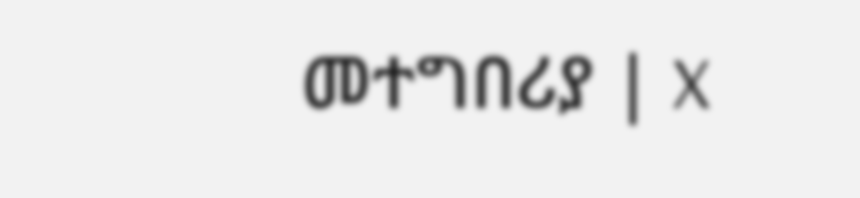መተግበሪያ | X